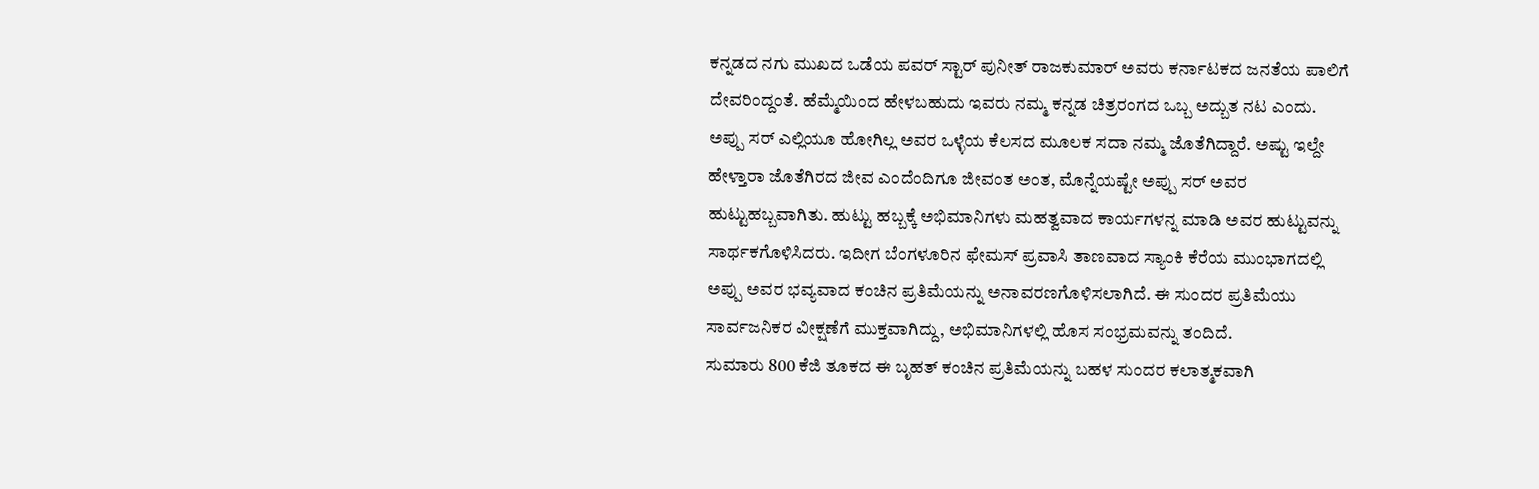ಕನ್ನಡದ ನಗು ಮುಖದ ಒಡೆಯ ಪವರ್ ಸ್ಟಾರ್ ಪುನೀತ್ ರಾಜಕುಮಾರ್ ಅವರು ಕರ್ನಾಟಕದ ಜನತೆಯ ಪಾಲಿಗೆ ದೇವರಿಂದ್ದಂತೆ. ಹೆಮ್ಮೆಯಿಂದ ಹೇಳಬಹುದು ಇವರು ನಮ್ಮ ಕನ್ನಡ ಚಿತ್ರರಂಗದ ಒಬ್ಬ ಅದ್ಬುತ ನಟ ಎಂದು. ಅಪ್ಪು ಸರ್ ಎಲ್ಲಿಯೂ ಹೋಗಿಲ್ಲ ಅವರ ಒಳ್ಳೆಯ ಕೆಲಸದ ಮೂಲಕ ಸದಾ ನಮ್ಮ ಜೊತೆಗಿದ್ದಾರೆ. ಅಷ್ಟು ಇಲ್ದೇ ಹೇಳ್ತಾರಾ ಜೊತೆಗಿರದ ಜೀವ ಎಂದೆಂದಿಗೂ ಜೀವಂತ ಅಂತ, ಮೊನ್ನೆಯಷ್ಟೇ ಅಪ್ಪು ಸರ್ ಅವರ ಹುಟ್ಟುಹಬ್ಬವಾಗಿತು. ಹುಟ್ಟು ಹಬ್ಬಕ್ಕೆ ಅಭಿಮಾನಿಗಳು ಮಹತ್ವವಾದ ಕಾರ್ಯಗಳನ್ನ ಮಾಡಿ ಅವರ ಹುಟ್ಟುವನ್ನು ಸಾರ್ಥಕಗೊಳಿಸಿದರು. ಇದೀಗ ಬೆಂಗಳೂರಿನ ಫೇಮಸ್ ಪ್ರವಾಸಿ ತಾಣವಾದ ಸ್ಯಾಂಕಿ ಕೆರೆಯ ಮುಂಭಾಗದಲ್ಲಿ ಅಪ್ಪು ಅವರ ಭವ್ಯವಾದ ಕಂಚಿನ ಪ್ರತಿಮೆಯನ್ನು ಅನಾವರಣಗೊಳಿಸಲಾಗಿದೆ. ಈ ಸುಂದರ ಪ್ರತಿಮೆಯು ಸಾರ್ವಜನಿಕರ ವೀಕ್ಷಣೆಗೆ ಮುಕ್ತವಾಗಿದ್ದು, ಅಭಿಮಾನಿಗಳಲ್ಲಿ ಹೊಸ ಸಂಭ್ರಮವನ್ನು ತಂದಿದೆ.
ಸುಮಾರು 800 ಕೆಜಿ ತೂಕದ ಈ ಬೃಹತ್ ಕಂಚಿನ ಪ್ರತಿಮೆಯನ್ನು ಬಹಳ ಸುಂದರ ಕಲಾತ್ಮಕವಾಗಿ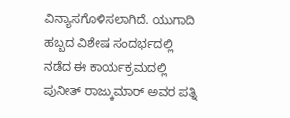ವಿನ್ಯಾಸಗೊಳಿಸಲಾಗಿದೆ. ಯುಗಾದಿ ಹಬ್ಬದ ವಿಶೇಷ ಸಂದರ್ಭದಲ್ಲಿ ನಡೆದ ಈ ಕಾರ್ಯಕ್ರಮದಲ್ಲಿ ಪುನೀತ್ ರಾಜ್ಕುಮಾರ್ ಅವರ ಪತ್ನಿ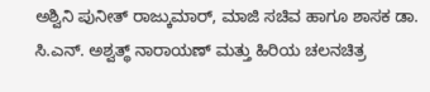ಅಶ್ವಿನಿ ಪುನೀತ್ ರಾಜ್ಕುಮಾರ್, ಮಾಜಿ ಸಚಿವ ಹಾಗೂ ಶಾಸಕ ಡಾ. ಸಿ.ಎನ್. ಅಶ್ವತ್ಥ್ ನಾರಾಯಣ್ ಮತ್ತು ಹಿರಿಯ ಚಲನಚಿತ್ರ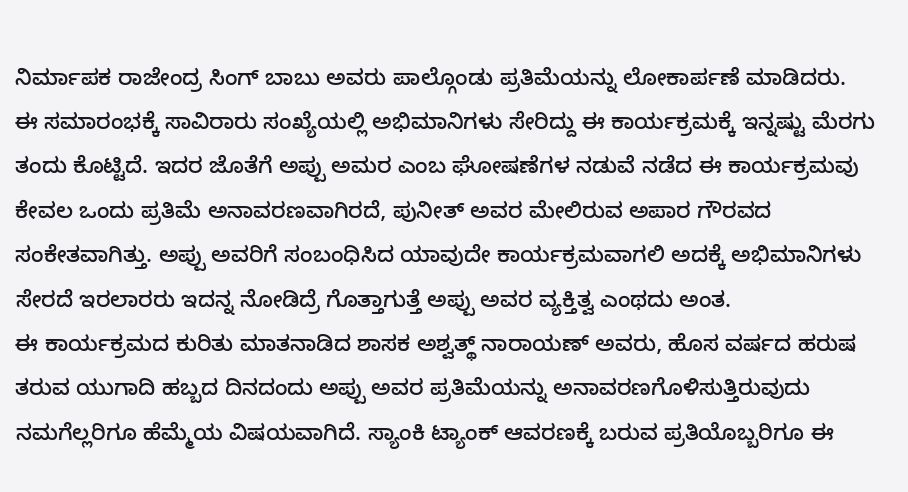ನಿರ್ಮಾಪಕ ರಾಜೇಂದ್ರ ಸಿಂಗ್ ಬಾಬು ಅವರು ಪಾಲ್ಗೊಂಡು ಪ್ರತಿಮೆಯನ್ನು ಲೋಕಾರ್ಪಣೆ ಮಾಡಿದರು.
ಈ ಸಮಾರಂಭಕ್ಕೆ ಸಾವಿರಾರು ಸಂಖ್ಯೆಯಲ್ಲಿ ಅಭಿಮಾನಿಗಳು ಸೇರಿದ್ದು ಈ ಕಾರ್ಯಕ್ರಮಕ್ಕೆ ಇನ್ನಷ್ಟು ಮೆರಗು ತಂದು ಕೊಟ್ಟಿದೆ. ಇದರ ಜೊತೆಗೆ ಅಪ್ಪು ಅಮರ ಎಂಬ ಘೋಷಣೆಗಳ ನಡುವೆ ನಡೆದ ಈ ಕಾರ್ಯಕ್ರಮವು ಕೇವಲ ಒಂದು ಪ್ರತಿಮೆ ಅನಾವರಣವಾಗಿರದೆ, ಪುನೀತ್ ಅವರ ಮೇಲಿರುವ ಅಪಾರ ಗೌರವದ ಸಂಕೇತವಾಗಿತ್ತು. ಅಪ್ಪು ಅವರಿಗೆ ಸಂಬಂಧಿಸಿದ ಯಾವುದೇ ಕಾರ್ಯಕ್ರಮವಾಗಲಿ ಅದಕ್ಕೆ ಅಭಿಮಾನಿಗಳು ಸೇರದೆ ಇರಲಾರರು ಇದನ್ನ ನೋಡಿದ್ರೆ ಗೊತ್ತಾಗುತ್ತೆ ಅಪ್ಪು ಅವರ ವ್ಯಕ್ತಿತ್ವ ಎಂಥದು ಅಂತ.
ಈ ಕಾರ್ಯಕ್ರಮದ ಕುರಿತು ಮಾತನಾಡಿದ ಶಾಸಕ ಅಶ್ವತ್ಥ್ ನಾರಾಯಣ್ ಅವರು, ಹೊಸ ವರ್ಷದ ಹರುಷ ತರುವ ಯುಗಾದಿ ಹಬ್ಬದ ದಿನದಂದು ಅಪ್ಪು ಅವರ ಪ್ರತಿಮೆಯನ್ನು ಅನಾವರಣಗೊಳಿಸುತ್ತಿರುವುದು ನಮಗೆಲ್ಲರಿಗೂ ಹೆಮ್ಮೆಯ ವಿಷಯವಾಗಿದೆ. ಸ್ಯಾಂಕಿ ಟ್ಯಾಂಕ್ ಆವರಣಕ್ಕೆ ಬರುವ ಪ್ರತಿಯೊಬ್ಬರಿಗೂ ಈ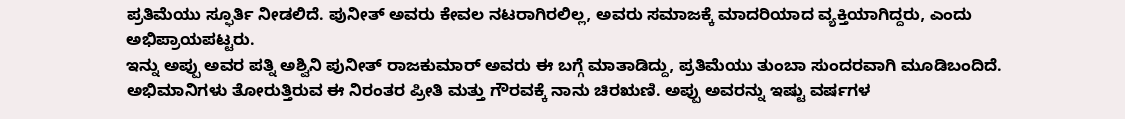ಪ್ರತಿಮೆಯು ಸ್ಫೂರ್ತಿ ನೀಡಲಿದೆ. ಪುನೀತ್ ಅವರು ಕೇವಲ ನಟರಾಗಿರಲಿಲ್ಲ, ಅವರು ಸಮಾಜಕ್ಕೆ ಮಾದರಿಯಾದ ವ್ಯಕ್ತಿಯಾಗಿದ್ದರು, ಎಂದು ಅಭಿಪ್ರಾಯಪಟ್ಟರು.
ಇನ್ನು ಅಪ್ಪು ಅವರ ಪತ್ನಿ ಅಶ್ವಿನಿ ಪುನೀತ್ ರಾಜಕುಮಾರ್ ಅವರು ಈ ಬಗ್ಗೆ ಮಾತಾಡಿದ್ದು, ಪ್ರತಿಮೆಯು ತುಂಬಾ ಸುಂದರವಾಗಿ ಮೂಡಿಬಂದಿದೆ. ಅಭಿಮಾನಿಗಳು ತೋರುತ್ತಿರುವ ಈ ನಿರಂತರ ಪ್ರೀತಿ ಮತ್ತು ಗೌರವಕ್ಕೆ ನಾನು ಚಿರಋಣಿ. ಅಪ್ಪು ಅವರನ್ನು ಇಷ್ಟು ವರ್ಷಗಳ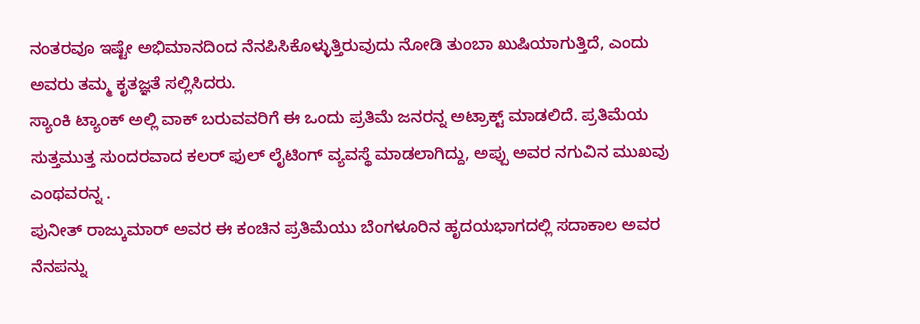ನಂತರವೂ ಇಷ್ಟೇ ಅಭಿಮಾನದಿಂದ ನೆನಪಿಸಿಕೊಳ್ಳುತ್ತಿರುವುದು ನೋಡಿ ತುಂಬಾ ಖುಷಿಯಾಗುತ್ತಿದೆ, ಎಂದು ಅವರು ತಮ್ಮ ಕೃತಜ್ಞತೆ ಸಲ್ಲಿಸಿದರು.
ಸ್ಯಾಂಕಿ ಟ್ಯಾಂಕ್ ಅಲ್ಲಿ ವಾಕ್ ಬರುವವರಿಗೆ ಈ ಒಂದು ಪ್ರತಿಮೆ ಜನರನ್ನ ಅಟ್ರಾಕ್ಟ್ ಮಾಡಲಿದೆ. ಪ್ರತಿಮೆಯ ಸುತ್ತಮುತ್ತ ಸುಂದರವಾದ ಕಲರ್ ಫುಲ್ ಲೈಟಿಂಗ್ ವ್ಯವಸ್ಥೆ ಮಾಡಲಾಗಿದ್ದು, ಅಪ್ಪು ಅವರ ನಗುವಿನ ಮುಖವು ಎಂಥವರನ್ನ .
ಪುನೀತ್ ರಾಜ್ಕುಮಾರ್ ಅವರ ಈ ಕಂಚಿನ ಪ್ರತಿಮೆಯು ಬೆಂಗಳೂರಿನ ಹೃದಯಭಾಗದಲ್ಲಿ ಸದಾಕಾಲ ಅವರ ನೆನಪನ್ನು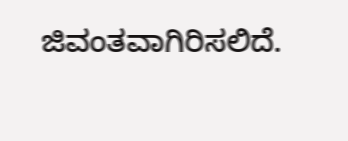ಜಿವಂತವಾಗಿರಿಸಲಿದೆ.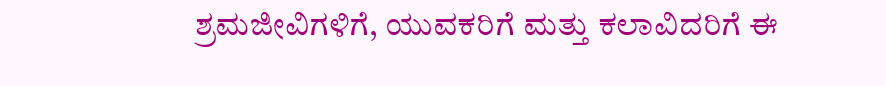ಶ್ರಮಜೀವಿಗಳಿಗೆ, ಯುವಕರಿಗೆ ಮತ್ತು ಕಲಾವಿದರಿಗೆ ಈ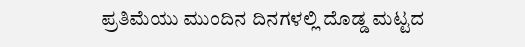ಪ್ರತಿಮೆಯು ಮುಂದಿನ ದಿನಗಳಲ್ಲಿ ದೊಡ್ಡ ಮಟ್ಟದ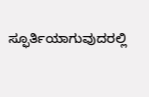ಸ್ಫೂರ್ತಿಯಾಗುವುದರಲ್ಲಿ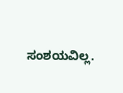ಸಂಶಯವಿಲ್ಲ.